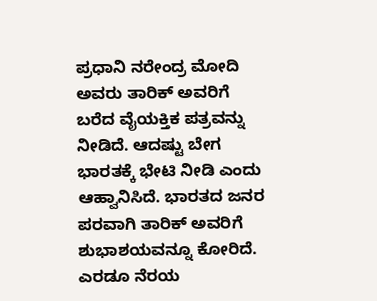ಪ್ರಧಾನಿ ನರೇಂದ್ರ ಮೋದಿ ಅವರು ತಾರಿಕ್ ಅವರಿಗೆ ಬರೆದ ವೈಯಕ್ತಿಕ ಪತ್ರವನ್ನು ನೀಡಿದೆ. ಆದಷ್ಟು ಬೇಗ ಭಾರತಕ್ಕೆ ಭೇಟಿ ನೀಡಿ ಎಂದು ಆಹ್ವಾನಿಸಿದೆ. ಭಾರತದ ಜನರ ಪರವಾಗಿ ತಾರಿಕ್ ಅವರಿಗೆ ಶುಭಾಶಯವನ್ನೂ ಕೋರಿದೆ. ಎರಡೂ ನೆರಯ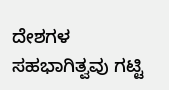ದೇಶಗಳ ಸಹಭಾಗಿತ್ವವು ಗಟ್ಟಿ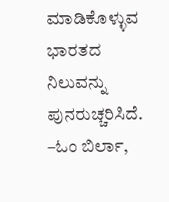ಮಾಡಿಕೊಳ್ಳುವ ಭಾರತದ ನಿಲುವನ್ನು ಪುನರುಚ್ಚರಿಸಿದೆ.
–ಓಂ ಬಿರ್ಲಾ,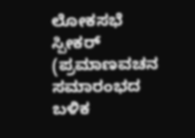ಲೋಕಸಭೆ ಸ್ಪೀಕರ್ (ಪ್ರಮಾಣವಚನ ಸಮಾರಂಭದ ಬಳಿಕ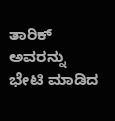ತಾರಿಕ್ ಅವರನ್ನು ಭೇಟಿ ಮಾಡಿದ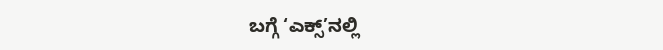ಬಗ್ಗೆ ‘ಎಕ್ಸ್’ನಲ್ಲಿ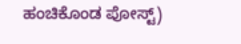ಹಂಚಿಕೊಂಡ ಪೋಸ್ಟ್)